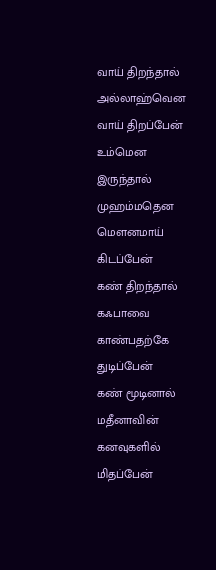வாய் திறந்தால் அல்லாஹ்வென வாய் திறப்பேன்
உம்மென இருந்தால் முஹம்மதென மௌனமாய் கிடப்பேன்
கண் திறந்தால் கஃபாவை காண்பதற்கே துடிப்பேன்
கண் மூடினால் மதீனாவின் கனவுகளில் மிதப்பேன்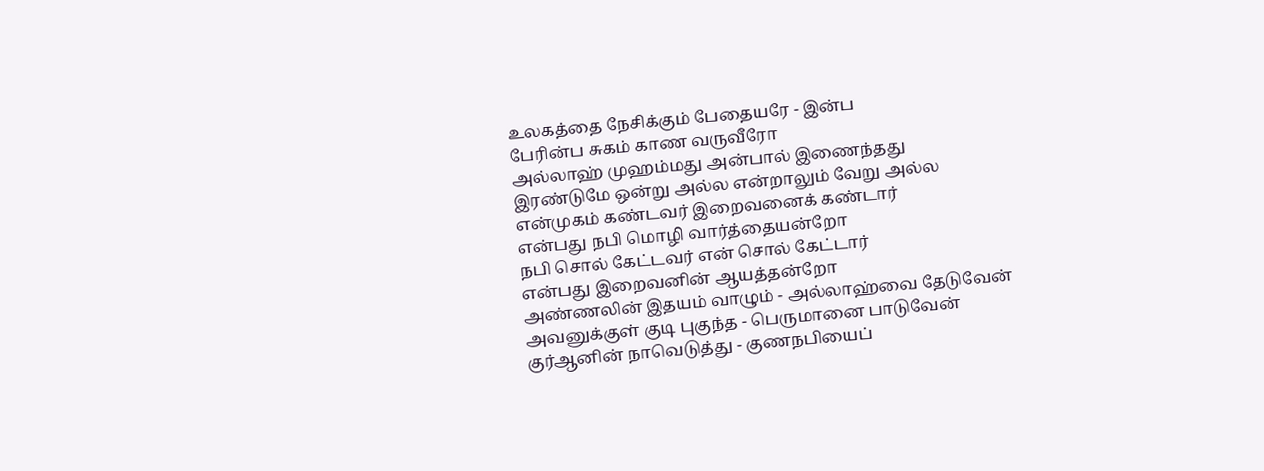உலகத்தை நேசிக்கும் பேதையரே - இன்ப
பேரின்ப சுகம் காண வருவீரோ
அல்லாஹ் முஹம்மது அன்பால் இணைந்தது
இரண்டுமே ஒன்று அல்ல என்றாலும் வேறு அல்ல
என்முகம் கண்டவர் இறைவனைக் கண்டார்
என்பது நபி மொழி வார்த்தையன்றோ
நபி சொல் கேட்டவர் என் சொல் கேட்டார்
என்பது இறைவனின் ஆயத்தன்றோ
அண்ணலின் இதயம் வாழும் - அல்லாஹ்வை தேடுவேன்
அவனுக்குள் குடி புகுந்த - பெருமானை பாடுவேன்
குர்ஆனின் நாவெடுத்து - குணநபியைப்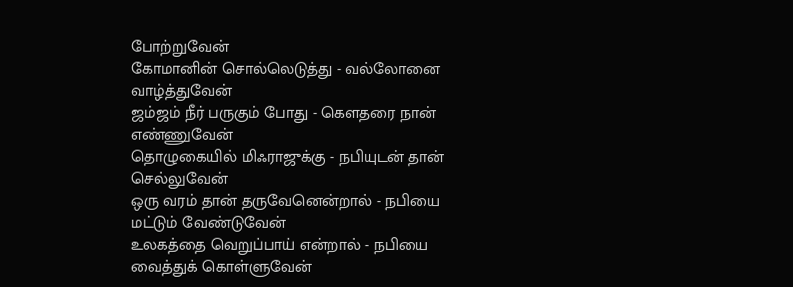போற்றுவேன்
கோமானின் சொல்லெடுத்து - வல்லோனை வாழ்த்துவேன்
ஜம்ஜம் நீர் பருகும் போது - கௌதரை நான் எண்ணுவேன்
தொழுகையில் மிஃராஜுக்கு - நபியுடன் தான் செல்லுவேன்
ஒரு வரம் தான் தருவேனென்றால் - நபியை மட்டும் வேண்டுவேன்
உலகத்தை வெறுப்பாய் என்றால் - நபியை வைத்துக் கொள்ளுவேன்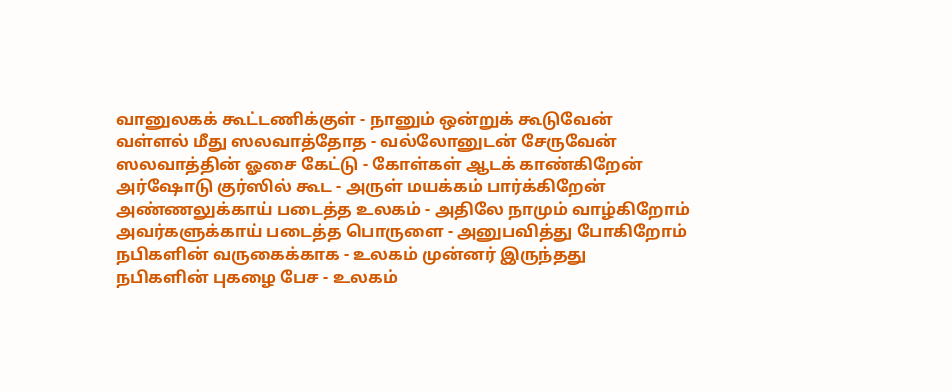வானுலகக் கூட்டணிக்குள் - நானும் ஒன்றுக் கூடுவேன்
வள்ளல் மீது ஸலவாத்தோத - வல்லோனுடன் சேருவேன்
ஸலவாத்தின் ஓசை கேட்டு - கோள்கள் ஆடக் காண்கிறேன்
அர்ஷோடு குர்ஸில் கூட - அருள் மயக்கம் பார்க்கிறேன்
அண்ணலுக்காய் படைத்த உலகம் - அதிலே நாமும் வாழ்கிறோம்
அவர்களுக்காய் படைத்த பொருளை - அனுபவித்து போகிறோம்
நபிகளின் வருகைக்காக - உலகம் முன்னர் இருந்தது
நபிகளின் புகழை பேச - உலகம்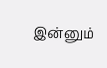இன்னும்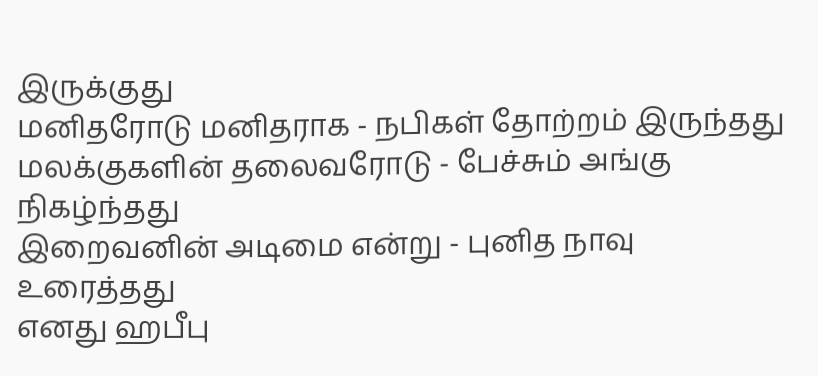இருக்குது
மனிதரோடு மனிதராக - நபிகள் தோற்றம் இருந்தது
மலக்குகளின் தலைவரோடு - பேச்சும் அங்கு நிகழ்ந்தது
இறைவனின் அடிமை என்று - புனித நாவு உரைத்தது
எனது ஹபீபு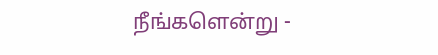நீங்களென்று -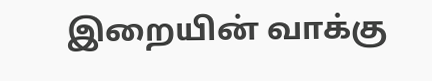இறையின் வாக்கு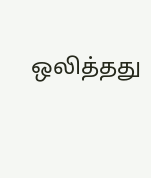ஒலித்தது